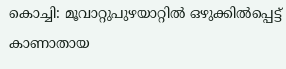കൊച്ചി: മൂവാറ്റുപുഴയാറ്റിൽ ഒഴുക്കിൽപ്പെട്ട് കാണാതായ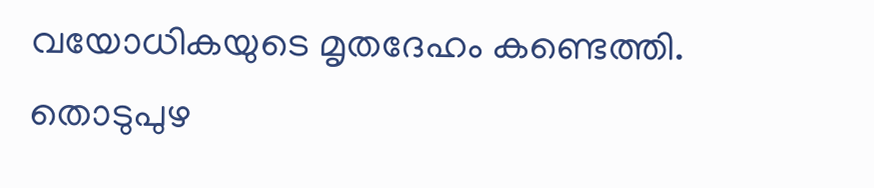വയോധികയുടെ മൃതദേഹം കണ്ടെത്തി. തൊടുപുഴ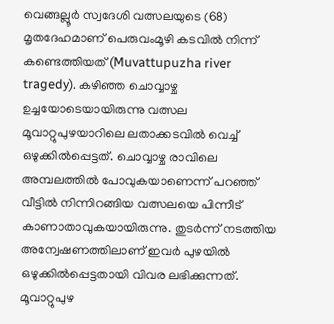വെങ്ങല്ലൂർ സ്വദേശി വത്സലയുടെ (68) മൃതദേഹമാണ് പെരുവംമൂഴി കടവിൽ നിന്ന് കണ്ടെത്തിയത് (Muvattupuzha river tragedy). കഴിഞ്ഞ ചൊവ്വാഴ്ച ഉച്ചയോടെയായിരുന്നു വത്സല മൂവാറ്റുപുഴയാറിലെ ലതാക്കടവിൽ വെച്ച് ഒഴുക്കിൽപ്പെട്ടത്. ചൊവ്വാഴ്ച രാവിലെ അമ്പലത്തിൽ പോവുകയാണെന്ന് പറഞ്ഞ് വീട്ടിൽ നിന്നിറങ്ങിയ വത്സലയെ പിന്നീട് കാണാതാവുകയായിരുന്നു. തുടർന്ന് നടത്തിയ അന്വേഷണത്തിലാണ് ഇവർ പുഴയിൽ ഒഴുക്കിൽപ്പെട്ടതായി വിവര ലഭിക്കുന്നത്.
മൂവാറ്റുപുഴ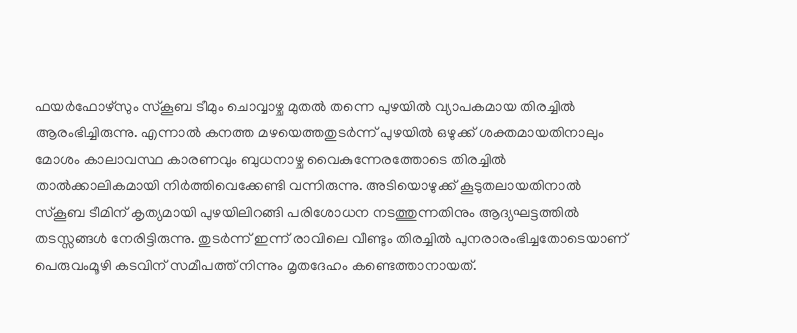ഫയർഫോഴ്സും സ്കൂബ ടീമും ചൊവ്വാഴ്ച മുതൽ തന്നെ പുഴയിൽ വ്യാപകമായ തിരച്ചിൽ ആരംഭിച്ചിരുന്നു. എന്നാൽ കനത്ത മഴയെത്തതുടർന്ന് പുഴയിൽ ഒഴുക്ക് ശക്തമായതിനാലും മോശം കാലാവസ്ഥ കാരണവും ബുധനാഴ്ച വൈകുന്നേരത്തോടെ തിരച്ചിൽ താൽക്കാലികമായി നിർത്തിവെക്കേണ്ടി വന്നിരുന്നു. അടിയൊഴുക്ക് കൂടുതലായതിനാൽ സ്കൂബ ടീമിന് കൃത്യമായി പുഴയിലിറങ്ങി പരിശോധന നടത്തുന്നതിനും ആദ്യഘട്ടത്തിൽ തടസ്സങ്ങൾ നേരിട്ടിരുന്നു. തുടർന്ന് ഇന്ന് രാവിലെ വീണ്ടും തിരച്ചിൽ പുനരാരംഭിച്ചതോടെയാണ് പെരുവംമൂഴി കടവിന് സമീപത്ത് നിന്നും മൃതദേഹം കണ്ടെത്താനായത്.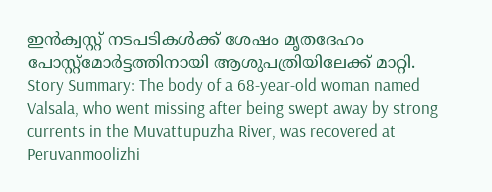ഇൻക്വസ്റ്റ് നടപടികൾക്ക് ശേഷം മൃതദേഹം പോസ്റ്റ്മോർട്ടത്തിനായി ആശുപത്രിയിലേക്ക് മാറ്റി.
Story Summary: The body of a 68-year-old woman named Valsala, who went missing after being swept away by strong currents in the Muvattupuzha River, was recovered at Peruvanmoolizhi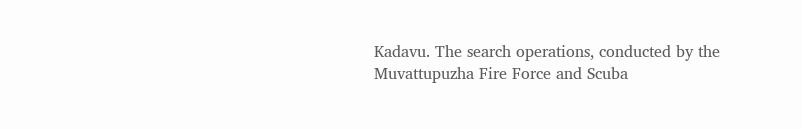Kadavu. The search operations, conducted by the Muvattupuzha Fire Force and Scuba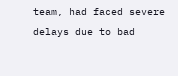team, had faced severe delays due to bad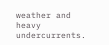weather and heavy undercurrents.